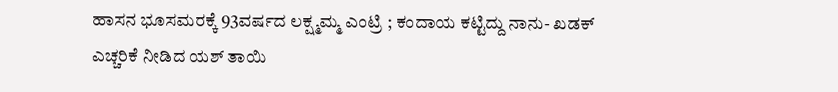ಹಾಸನ ಭೂಸಮರಕ್ಕೆ 93ವರ್ಷದ ಲಕ್ಷ್ಮಮ್ಮ ಎಂಟ್ರಿ ; ಕಂದಾಯ ಕಟ್ಟಿದ್ದು ನಾನು- ಖಡಕ್ ಎಚ್ಚರಿಕೆ ನೀಡಿದ ಯಶ್ ತಾಯಿ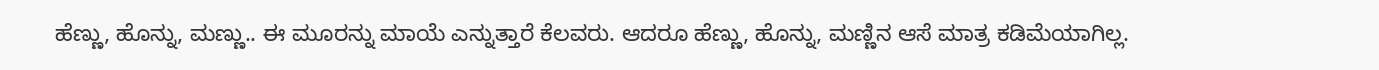ಹೆಣ್ಣು, ಹೊನ್ನು, ಮಣ್ಣು.. ಈ ಮೂರನ್ನು ಮಾಯೆ ಎನ್ನುತ್ತಾರೆ ಕೆಲವರು. ಆದರೂ ಹೆಣ್ಣು, ಹೊನ್ನು, ಮಣ್ಣಿನ ಆಸೆ ಮಾತ್ರ ಕಡಿಮೆಯಾಗಿಲ್ಲ.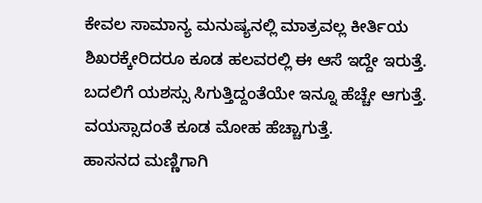ಕೇವಲ ಸಾಮಾನ್ಯ ಮನುಷ್ಯನಲ್ಲಿ ಮಾತ್ರವಲ್ಲ ಕೀರ್ತಿಯ ಶಿಖರಕ್ಕೇರಿದರೂ ಕೂಡ ಹಲವರಲ್ಲಿ ಈ ಆಸೆ ಇದ್ದೇ ಇರುತ್ತೆ. ಬದಲಿಗೆ ಯಶಸ್ಸು ಸಿಗುತ್ತಿದ್ದಂತೆಯೇ ಇನ್ನೂ ಹೆಚ್ಚೇ ಆಗುತ್ತೆ. ವಯಸ್ಸಾದಂತೆ ಕೂಡ ಮೋಹ ಹೆಚ್ಚಾಗುತ್ತೆ.
ಹಾಸನದ ಮಣ್ಣಿಗಾಗಿ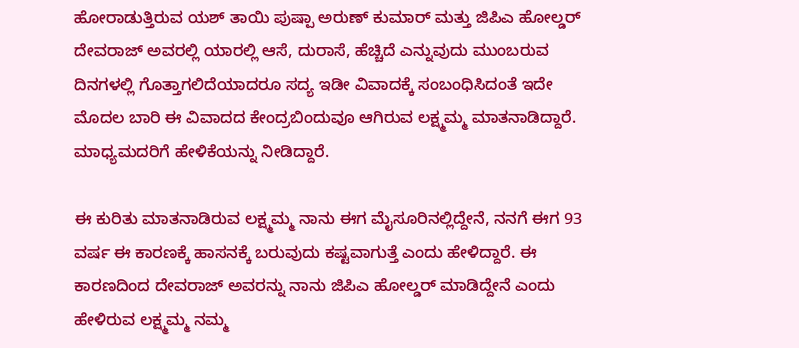ಹೋರಾಡುತ್ತಿರುವ ಯಶ್ ತಾಯಿ ಪುಷ್ಪಾ ಅರುಣ್ ಕುಮಾರ್ ಮತ್ತು ಜಿಪಿಎ ಹೋಲ್ಡರ್ ದೇವರಾಜ್ ಅವರಲ್ಲಿ ಯಾರಲ್ಲಿ ಆಸೆ, ದುರಾಸೆ, ಹೆಚ್ಚಿದೆ ಎನ್ನುವುದು ಮುಂಬರುವ ದಿನಗಳಲ್ಲಿ ಗೊತ್ತಾಗಲಿದೆಯಾದರೂ ಸದ್ಯ ಇಡೀ ವಿವಾದಕ್ಕೆ ಸಂಬಂಧಿಸಿದಂತೆ ಇದೇ ಮೊದಲ ಬಾರಿ ಈ ವಿವಾದದ ಕೇಂದ್ರಬಿಂದುವೂ ಆಗಿರುವ ಲಕ್ಷ್ಮಮ್ಮ ಮಾತನಾಡಿದ್ದಾರೆ. ಮಾಧ್ಯಮದರಿಗೆ ಹೇಳಿಕೆಯನ್ನು ನೀಡಿದ್ದಾರೆ.

ಈ ಕುರಿತು ಮಾತನಾಡಿರುವ ಲಕ್ಷ್ಮಮ್ಮ ನಾನು ಈಗ ಮೈಸೂರಿನಲ್ಲಿದ್ದೇನೆ, ನನಗೆ ಈಗ 93 ವರ್ಷ ಈ ಕಾರಣಕ್ಕೆ ಹಾಸನಕ್ಕೆ ಬರುವುದು ಕಷ್ಟವಾಗುತ್ತೆ ಎಂದು ಹೇಳಿದ್ದಾರೆ. ಈ ಕಾರಣದಿಂದ ದೇವರಾಜ್ ಅವರನ್ನು ನಾನು ಜಿಪಿಎ ಹೋಲ್ಡರ್ ಮಾಡಿದ್ದೇನೆ ಎಂದು ಹೇಳಿರುವ ಲಕ್ಷ್ಮಮ್ಮ ನಮ್ಮ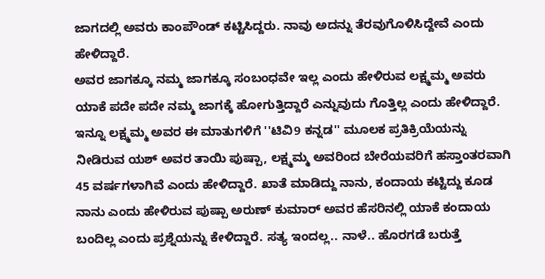ಜಾಗದಲ್ಲಿ ಅವರು ಕಾಂಪೌಂಡ್ ಕಟ್ಟಿಸಿದ್ದರು. ನಾವು ಅದನ್ನು ತೆರವುಗೊಳಿಸಿದ್ದೇವೆ ಎಂದು ಹೇಳಿದ್ದಾರೆ.
ಅವರ ಜಾಗಕ್ಕೂ ನಮ್ಮ ಜಾಗಕ್ಕೂ ಸಂಬಂಧವೇ ಇಲ್ಲ ಎಂದು ಹೇಳಿರುವ ಲಕ್ಷ್ಮಮ್ಮ ಅವರು ಯಾಕೆ ಪದೇ ಪದೇ ನಮ್ಮ ಜಾಗಕ್ಕೆ ಹೋಗುತ್ತಿದ್ದಾರೆ ಎನ್ನುವುದು ಗೊತ್ತಿಲ್ಲ ಎಂದು ಹೇಳಿದ್ದಾರೆ.
ಇನ್ನೂ ಲಕ್ಷ್ಮಮ್ಮ ಅವರ ಈ ಮಾತುಗಳಿಗೆ ''ಟಿವಿ9 ಕನ್ನಡ'' ಮೂಲಕ ಪ್ರತಿಕ್ರಿಯೆಯನ್ನು ನೀಡಿರುವ ಯಶ್ ಅವರ ತಾಯಿ ಪುಷ್ಪಾ, ಲಕ್ಷ್ಮಮ್ಮ ಅವರಿಂದ ಬೇರೆಯವರಿಗೆ ಹಸ್ತಾಂತರವಾಗಿ 45 ವರ್ಷಗಳಾಗಿವೆ ಎಂದು ಹೇಳಿದ್ದಾರೆ. ಖಾತೆ ಮಾಡಿದ್ದು ನಾನು, ಕಂದಾಯ ಕಟ್ಟಿದ್ದು ಕೂಡ ನಾನು ಎಂದು ಹೇಳಿರುವ ಪುಷ್ಪಾ ಅರುಣ್ ಕುಮಾರ್ ಅವರ ಹೆಸರಿನಲ್ಲಿ ಯಾಕೆ ಕಂದಾಯ ಬಂದಿಲ್ಲ ಎಂದು ಪ್ರಶ್ನೆಯನ್ನು ಕೇಳಿದ್ದಾರೆ. ಸತ್ಯ ಇಂದಲ್ಲ.. ನಾಳೆ.. ಹೊರಗಡೆ ಬರುತ್ತೆ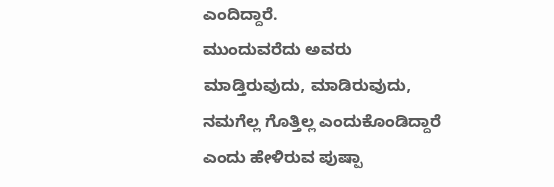ಎಂದಿದ್ದಾರೆ.
ಮುಂದುವರೆದು ಅವರು ಮಾಡ್ತಿರುವುದು, ಮಾಡಿರುವುದು, ನಮಗೆಲ್ಲ ಗೊತ್ತಿಲ್ಲ ಎಂದುಕೊಂಡಿದ್ದಾರೆ ಎಂದು ಹೇಳಿರುವ ಪುಷ್ಪಾ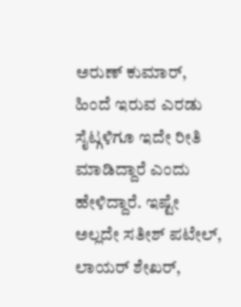ಅರುಣ್ ಕುಮಾರ್, ಹಿಂದೆ ಇರುವ ಎರಡು ಸೈಟ್ಗಳಿಗೂ ಇದೇ ರೀತಿ ಮಾಡಿದ್ದಾರೆ ಎಂದು ಹೇಳಿದ್ದಾರೆ. ಇಷ್ಟೇ ಅಲ್ಲದೇ ಸತೀಶ್ ಪಟೇಲ್, ಲಾಯರ್ ಶೇಖರ್,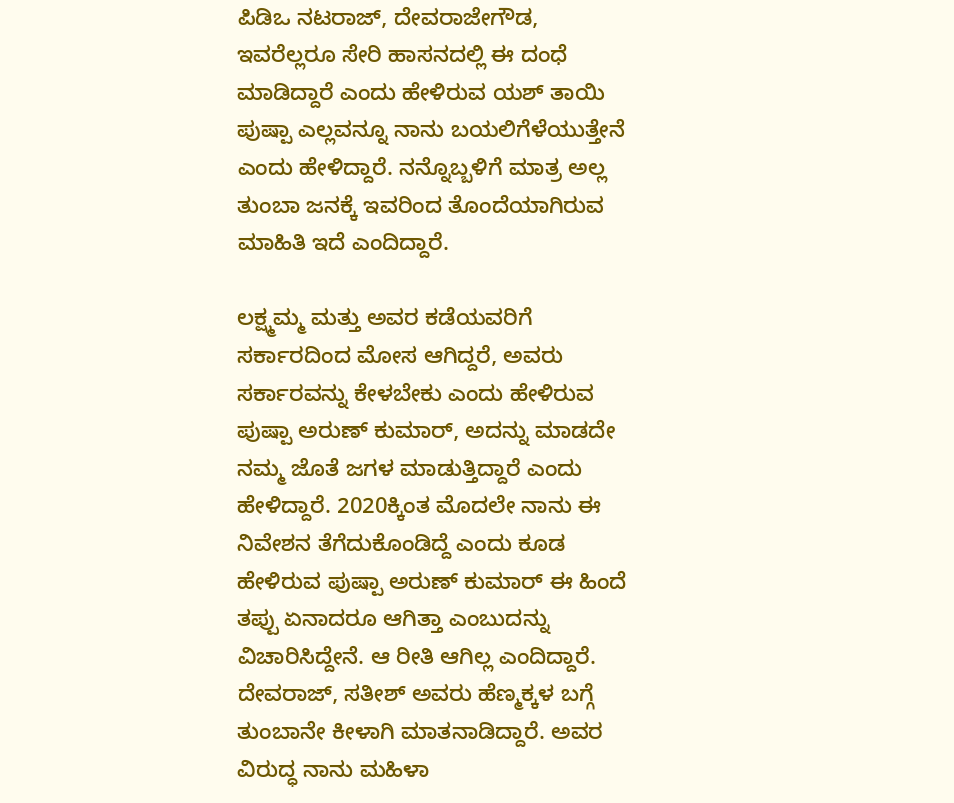ಪಿಡಿಒ ನಟರಾಜ್, ದೇವರಾಜೇಗೌಡ, ಇವರೆಲ್ಲರೂ ಸೇರಿ ಹಾಸನದಲ್ಲಿ ಈ ದಂಧೆ ಮಾಡಿದ್ದಾರೆ ಎಂದು ಹೇಳಿರುವ ಯಶ್ ತಾಯಿ ಪುಷ್ಪಾ ಎಲ್ಲವನ್ನೂ ನಾನು ಬಯಲಿಗೆಳೆಯುತ್ತೇನೆ ಎಂದು ಹೇಳಿದ್ದಾರೆ. ನನ್ನೊಬ್ಬಳಿಗೆ ಮಾತ್ರ ಅಲ್ಲ ತುಂಬಾ ಜನಕ್ಕೆ ಇವರಿಂದ ತೊಂದೆಯಾಗಿರುವ ಮಾಹಿತಿ ಇದೆ ಎಂದಿದ್ದಾರೆ.

ಲಕ್ಷ್ಮಮ್ಮ ಮತ್ತು ಅವರ ಕಡೆಯವರಿಗೆ ಸರ್ಕಾರದಿಂದ ಮೋಸ ಆಗಿದ್ದರೆ, ಅವರು ಸರ್ಕಾರವನ್ನು ಕೇಳಬೇಕು ಎಂದು ಹೇಳಿರುವ ಪುಷ್ಪಾ ಅರುಣ್ ಕುಮಾರ್, ಅದನ್ನು ಮಾಡದೇ ನಮ್ಮ ಜೊತೆ ಜಗಳ ಮಾಡುತ್ತಿದ್ದಾರೆ ಎಂದು ಹೇಳಿದ್ದಾರೆ. 2020ಕ್ಕಿಂತ ಮೊದಲೇ ನಾನು ಈ ನಿವೇಶನ ತೆಗೆದುಕೊಂಡಿದ್ದೆ ಎಂದು ಕೂಡ ಹೇಳಿರುವ ಪುಷ್ಪಾ ಅರುಣ್ ಕುಮಾರ್ ಈ ಹಿಂದೆ ತಪ್ಪು ಏನಾದರೂ ಆಗಿತ್ತಾ ಎಂಬುದನ್ನು ವಿಚಾರಿಸಿದ್ದೇನೆ. ಆ ರೀತಿ ಆಗಿಲ್ಲ ಎಂದಿದ್ದಾರೆ. ದೇವರಾಜ್, ಸತೀಶ್ ಅವರು ಹೆಣ್ಮಕ್ಕಳ ಬಗ್ಗೆ ತುಂಬಾನೇ ಕೀಳಾಗಿ ಮಾತನಾಡಿದ್ದಾರೆ. ಅವರ ವಿರುದ್ಧ ನಾನು ಮಹಿಳಾ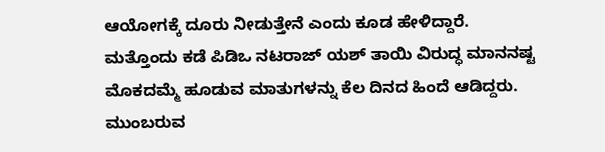ಆಯೋಗಕ್ಕೆ ದೂರು ನೀಡುತ್ತೇನೆ ಎಂದು ಕೂಡ ಹೇಳಿದ್ದಾರೆ.
ಮತ್ತೊಂದು ಕಡೆ ಪಿಡಿಒ ನಟರಾಜ್ ಯಶ್ ತಾಯಿ ವಿರುದ್ಧ ಮಾನನಷ್ಟ ಮೊಕದಮ್ಮೆ ಹೂಡುವ ಮಾತುಗಳನ್ನು ಕೆಲ ದಿನದ ಹಿಂದೆ ಆಡಿದ್ದರು. ಮುಂಬರುವ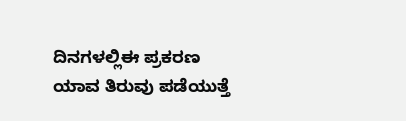ದಿನಗಳಲ್ಲಿಈ ಪ್ರಕರಣ ಯಾವ ತಿರುವು ಪಡೆಯುತ್ತೆ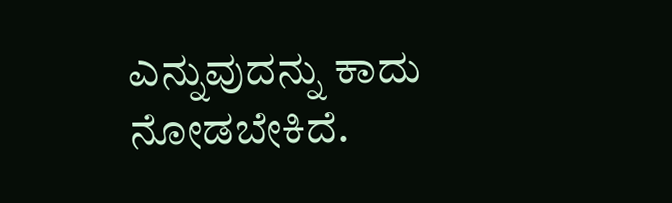ಎನ್ನುವುದನ್ನು ಕಾದು ನೋಡಬೇಕಿದೆ.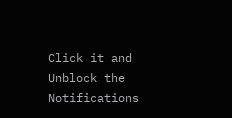Click it and Unblock the Notifications